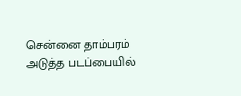சென்னை தாம்பரம் அடுத்த படப்பையில்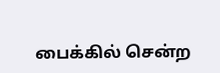பைக்கில் சென்ற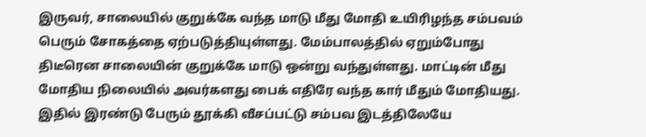இருவர், சாலையில் குறுக்கே வந்த மாடு மீது மோதி உயிரிழந்த சம்பவம் பெரும் சோகத்தை ஏற்படுத்தியுள்ளது. மேம்பாலத்தில் ஏறும்போது திடீரென சாலையின் குறுக்கே மாடு ஒன்று வந்துள்ளது. மாட்டின் மீது மோதிய நிலையில் அவர்களது பைக் எதிரே வந்த கார் மீதும் மோதியது. இதில் இரண்டு பேரும் தூக்கி வீசப்பட்டு சம்பவ இடத்திலேயே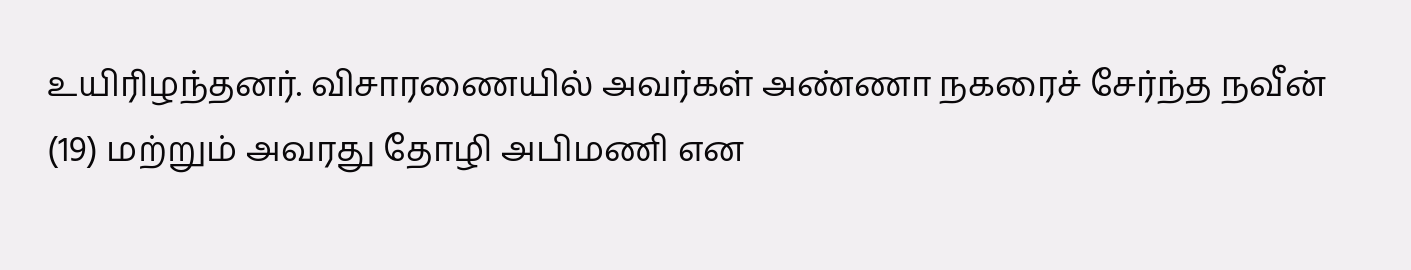உயிரிழந்தனர். விசாரணையில் அவர்கள் அண்ணா நகரைச் சேர்ந்த நவீன் (19) மற்றும் அவரது தோழி அபிமணி என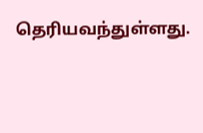தெரியவந்துள்ளது.